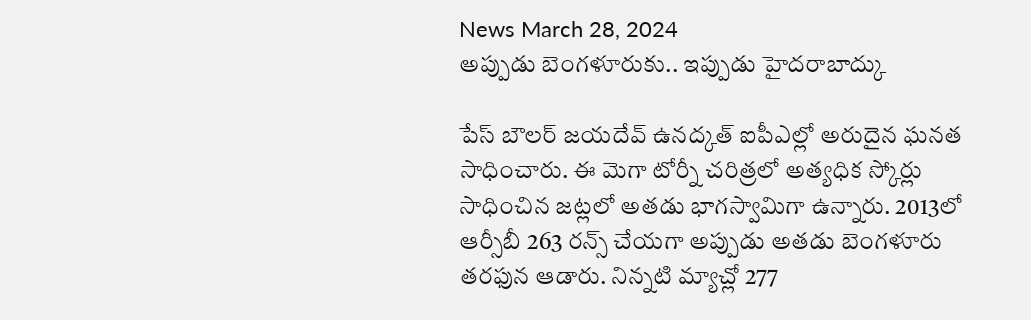News March 28, 2024
అప్పుడు బెంగళూరుకు.. ఇప్పుడు హైదరాబాద్కు

పేస్ బౌలర్ జయదేవ్ ఉనద్కత్ ఐపీఎల్లో అరుదైన ఘనత సాధించారు. ఈ మెగా టోర్నీ చరిత్రలో అత్యధిక స్కోర్లు సాధించిన జట్లలో అతడు భాగస్వామిగా ఉన్నారు. 2013లో ఆర్సీబీ 263 రన్స్ చేయగా అప్పుడు అతడు బెంగళూరు తరఫున ఆడారు. నిన్నటి మ్యాచ్లో 277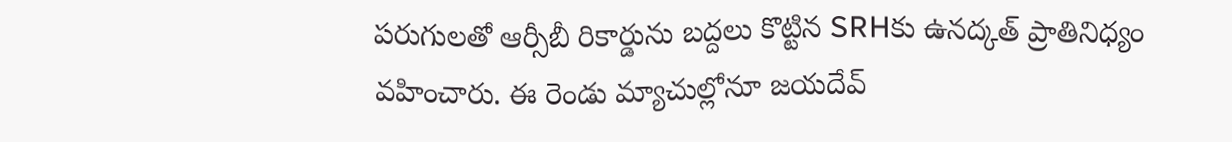పరుగులతో ఆర్సీబీ రికార్డును బద్దలు కొట్టిన SRHకు ఉనద్కత్ ప్రాతినిధ్యం వహించారు. ఈ రెండు మ్యాచుల్లోనూ జయదేవ్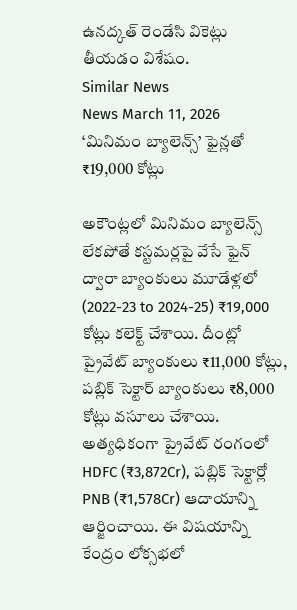ఉనద్కత్ రెండేసి వికెట్లు తీయడం విశేషం.
Similar News
News March 11, 2026
‘మినిమం బ్యాలెన్స్’ ఫైన్లతో ₹19,000 కోట్లు

అకౌంట్లలో మినిమం బ్యాలెన్స్ లేకపోతే కస్టమర్లపై వేసే ఫైన్ ద్వారా బ్యాంకులు మూడేళ్లలో (2022-23 to 2024-25) ₹19,000 కోట్లు కలెక్ట్ చేశాయి. దీంట్లో ప్రైవేట్ బ్యాంకులు ₹11,000 కోట్లు, పబ్లిక్ సెక్టార్ బ్యాంకులు ₹8,000 కోట్లు వసూలు చేశాయి. అత్యధికంగా ప్రైవేట్ రంగంలో HDFC (₹3,872Cr), పబ్లిక్ సెక్టార్లో PNB (₹1,578Cr) ఆదాయాన్ని ఆర్జించాయి. ఈ విషయాన్ని కేంద్రం లోక్సభలో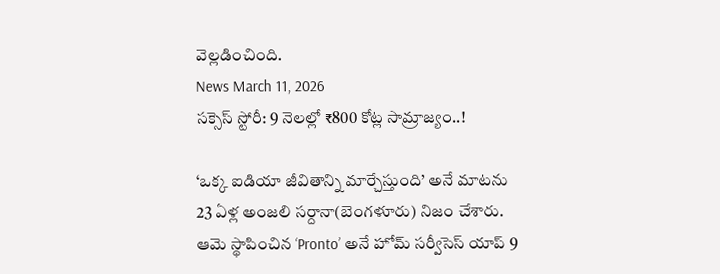వెల్లడించింది.
News March 11, 2026
సక్సెస్ స్టోరీ: 9 నెలల్లో ₹800 కోట్ల సామ్రాజ్యం..!

‘ఒక్క ఐడియా జీవితాన్ని మార్చేస్తుంది’ అనే మాటను 23 ఏళ్ల అంజలి సర్దానా(బెంగళూరు) నిజం చేశారు. ఆమె స్థాపించిన ‘Pronto’ అనే హోమ్ సర్వీసెస్ యాప్ 9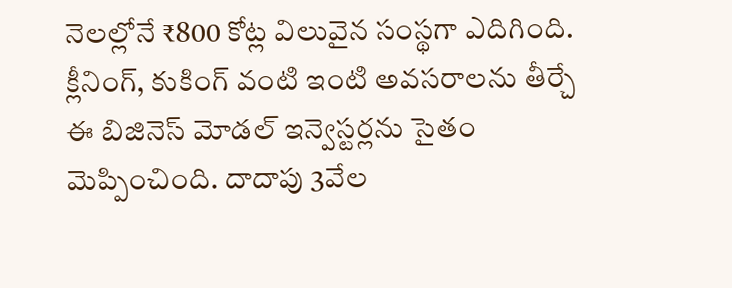నెలల్లోనే ₹800 కోట్ల విలువైన సంస్థగా ఎదిగింది. క్లీనింగ్, కుకింగ్ వంటి ఇంటి అవసరాలను తీర్చే ఈ బిజినెస్ మోడల్ ఇన్వెస్టర్లను సైతం మెప్పించింది. దాదాపు 3వేల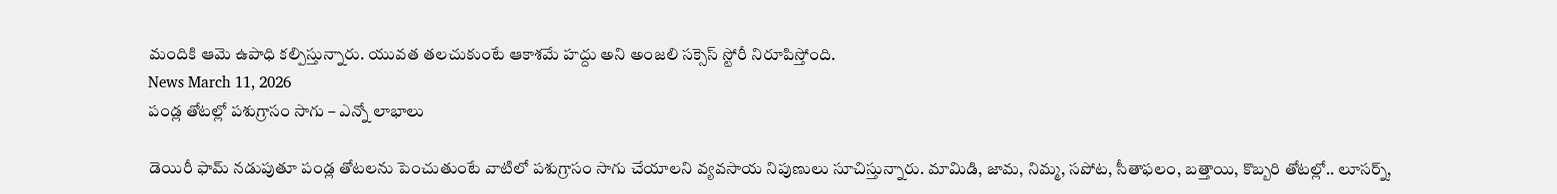మందికి ఆమె ఉపాధి కల్పిస్తున్నారు. యువత తలచుకుంటే ఆకాశమే హద్దు అని అంజలి సక్సెస్ స్టోరీ నిరూపిస్తోంది.
News March 11, 2026
పండ్ల తోటల్లో పశుగ్రాసం సాగు – ఎన్నో లాభాలు

డెయిరీ ఫామ్ నడుపుతూ పండ్ల తోటలను పెంచుతుంటే వాటిలో పశుగ్రాసం సాగు చేయాలని వ్యవసాయ నిపుణులు సూచిస్తున్నారు. మామిడి, జామ, నిమ్మ, సపోట, సీతాఫలం, బత్తాయి, కొబ్బరి తోటల్లో.. లూసర్న్,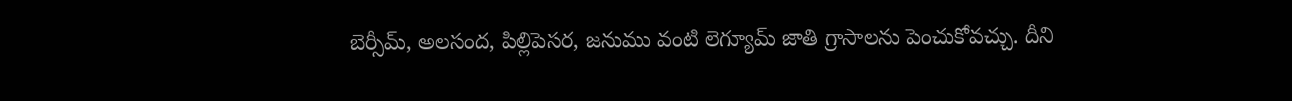బెర్సీమ్, అలసంద, పిల్లిపెసర, జనుము వంటి లెగ్యూమ్ జాతి గ్రాసాలను పెంచుకోవచ్చు. దీని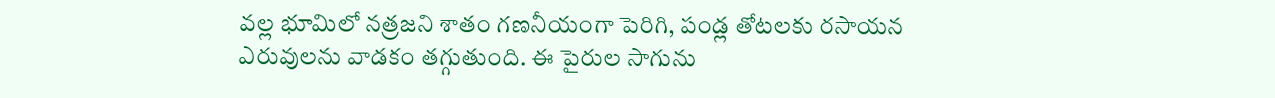వల్ల భూమిలో నత్రజని శాతం గణనీయంగా పెరిగి, పండ్ల తోటలకు రసాయన ఎరువులను వాడకం తగ్గుతుంది. ఈ పైరుల సాగును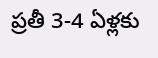ప్రతీ 3-4 ఏళ్లకు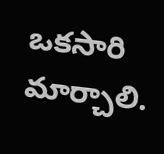ఒకసారి మార్చాలి.